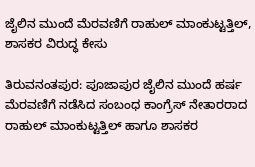ಜೈಲಿನ ಮುಂದೆ ಮೆರವಣಿಗೆ ರಾಹುಲ್ ಮಾಂಕುಟ್ಟತ್ತಿಲ್, ಶಾಸಕರ ವಿರುದ್ಧ ಕೇಸು

ತಿರುವನಂತಪುರ: ಪೂಜಾಪುರ ಜೈಲಿನ ಮುಂದೆ ಹರ್ಷ ಮೆರವಣಿಗೆ ನಡೆಸಿದ ಸಂಬಂಧ ಕಾಂಗ್ರೆಸ್ ನೇತಾರರಾದ ರಾಹುಲ್ ಮಾಂಕುಟ್ಟತ್ತಿಲ್ ಹಾಗೂ ಶಾಸಕರ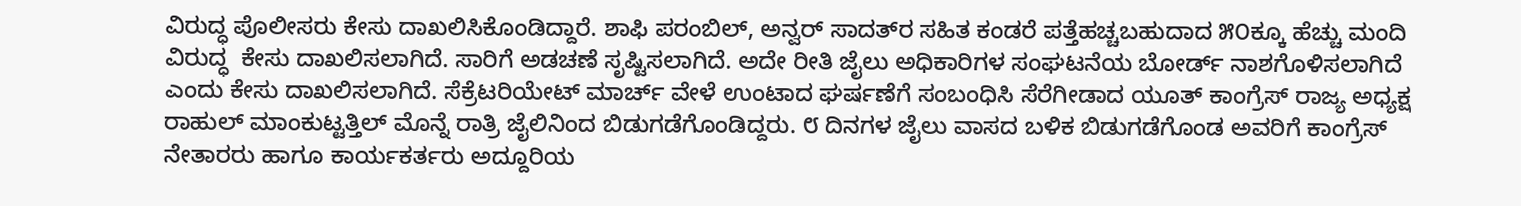ವಿರುದ್ಧ ಪೊಲೀಸರು ಕೇಸು ದಾಖಲಿಸಿಕೊಂಡಿದ್ದಾರೆ. ಶಾಫಿ ಪರಂಬಿಲ್, ಅನ್ವರ್ ಸಾದತ್‌ರ ಸಹಿತ ಕಂಡರೆ ಪತ್ತೆಹಚ್ಚಬಹುದಾದ ೫೦ಕ್ಕೂ ಹೆಚ್ಚು ಮಂದಿ ವಿರುದ್ಧ  ಕೇಸು ದಾಖಲಿಸಲಾಗಿದೆ. ಸಾರಿಗೆ ಅಡಚಣೆ ಸೃಷ್ಟಿಸಲಾಗಿದೆ. ಅದೇ ರೀತಿ ಜೈಲು ಅಧಿಕಾರಿಗಳ ಸಂಘಟನೆಯ ಬೋರ್ಡ್ ನಾಶಗೊಳಿಸಲಾಗಿದೆ ಎಂದು ಕೇಸು ದಾಖಲಿಸಲಾಗಿದೆ. ಸೆಕ್ರೆಟರಿಯೇಟ್ ಮಾರ್ಚ್ ವೇಳೆ ಉಂಟಾದ ಘರ್ಷಣೆಗೆ ಸಂಬಂಧಿಸಿ ಸೆರೆಗೀಡಾದ ಯೂತ್ ಕಾಂಗ್ರೆಸ್ ರಾಜ್ಯ ಅಧ್ಯಕ್ಷ ರಾಹುಲ್ ಮಾಂಕುಟ್ಟತ್ತಿಲ್ ಮೊನ್ನೆ ರಾತ್ರಿ ಜೈಲಿನಿಂದ ಬಿಡುಗಡೆಗೊಂಡಿದ್ದರು. ೮ ದಿನಗಳ ಜೈಲು ವಾಸದ ಬಳಿಕ ಬಿಡುಗಡೆಗೊಂಡ ಅವರಿಗೆ ಕಾಂಗ್ರೆಸ್ ನೇತಾರರು ಹಾಗೂ ಕಾರ್ಯಕರ್ತರು ಅದ್ದೂರಿಯ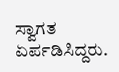ಸ್ವಾಗತ ಏರ್ಪಡಿಸಿದ್ದರು.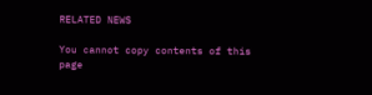RELATED NEWS

You cannot copy contents of this page